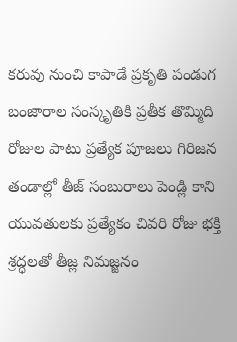కరువు నుంచి కాపాడే ప్రకృతి పండుగ బంజారాల సంస్కృతికి ప్రతీక తొమ్మిది రోజుల పాటు ప్రత్యేక పూజలు గిరిజన తండాల్లో తీజ్ సంబురాలు పెండ్లి కాని యువతులకు ప్రత్యేకం చివరి రోజు భక్తి శ్రద్ధలతో తీజ్ల నిమజ్జనం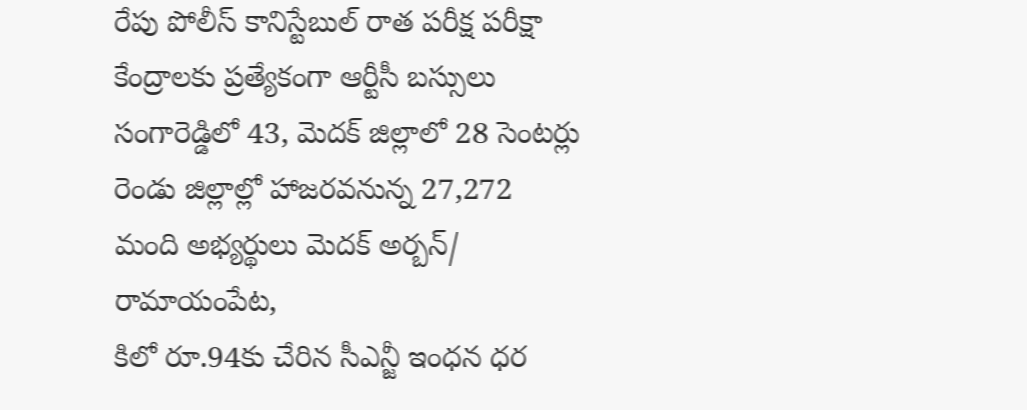రేపు పోలీస్ కానిస్టేబుల్ రాత పరీక్ష పరీక్షా కేంద్రాలకు ప్రత్యేకంగా ఆర్టీసీ బస్సులు సంగారెడ్డిలో 43, మెదక్ జిల్లాలో 28 సెంటర్లు రెండు జిల్లాల్లో హాజరవనున్న 27,272 మంది అభ్యర్థులు మెదక్ అర్బన్/ రామాయంపేట,
కిలో రూ.94కు చేరిన సీఎన్జీ ఇంధన ధర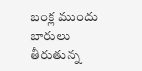బంక్ల ముందు బారులు తీరుతున్న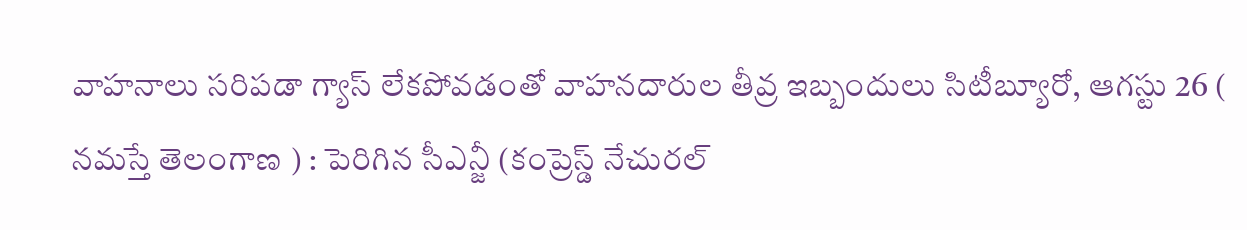వాహనాలు సరిపడా గ్యాస్ లేకపోవడంతో వాహనదారుల తీవ్ర ఇబ్బందులు సిటీబ్యూరో, ఆగస్టు 26 ( నమస్తే తెలంగాణ ) : పెరిగిన సీఎన్జీ (కంప్రెస్డ్ నేచురల్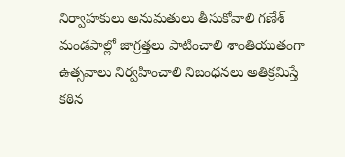నిర్వాహకులు అనుమతులు తీసుకోవాలి గణేశ్ మండపాల్లో జాగ్రత్తలు పాటించాలి శాంతియుతంగా ఉత్సవాలు నిర్వహించాలి నిబంధనలు అతిక్రమిస్తే కఠిన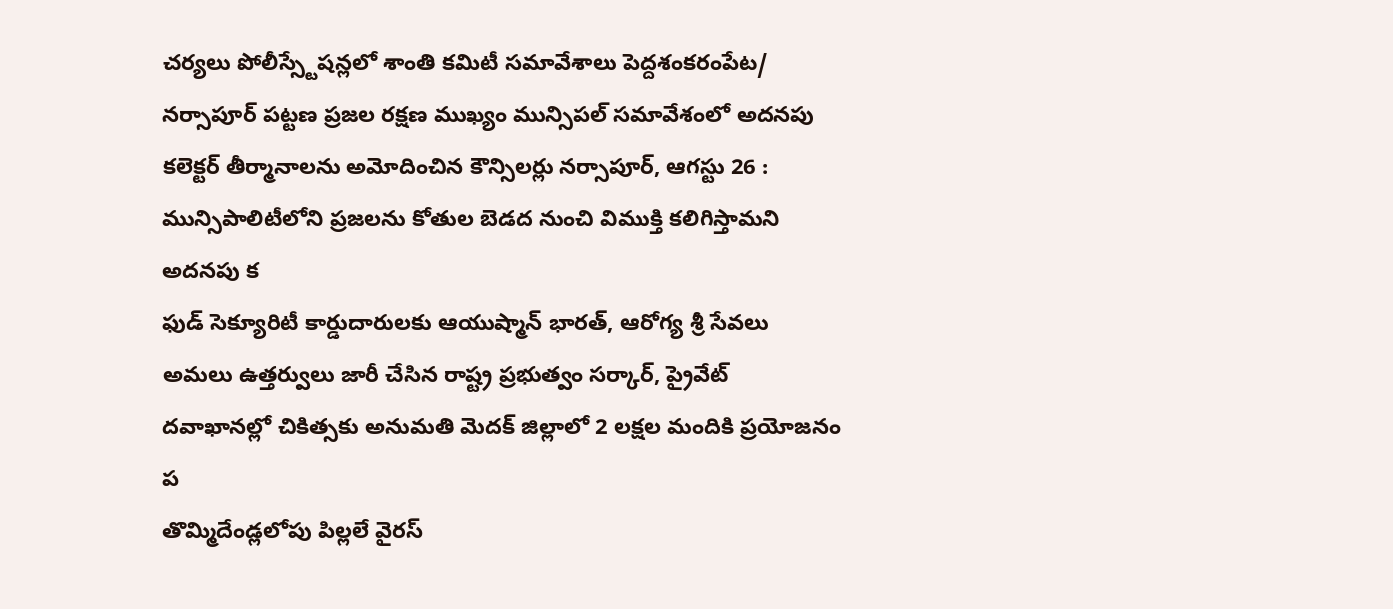చర్యలు పోలీస్స్టేషన్లలో శాంతి కమిటీ సమావేశాలు పెద్దశంకరంపేట/
నర్సాపూర్ పట్టణ ప్రజల రక్షణ ముఖ్యం మున్సిపల్ సమావేశంలో అదనపు కలెక్టర్ తీర్మానాలను అమోదించిన కౌన్సిలర్లు నర్సాపూర్, ఆగస్టు 26 : మున్సిపాలిటీలోని ప్రజలను కోతుల బెడద నుంచి విముక్తి కలిగిస్తామని అదనపు క
ఫుడ్ సెక్యూరిటీ కార్డుదారులకు ఆయుష్మాన్ భారత్, ఆరోగ్య శ్రీ సేవలు అమలు ఉత్తర్వులు జారీ చేసిన రాష్ట్ర ప్రభుత్వం సర్కార్, ప్రైవేట్ దవాఖానల్లో చికిత్సకు అనుమతి మెదక్ జిల్లాలో 2 లక్షల మందికి ప్రయోజనం ప
తొమ్మిదేండ్లలోపు పిల్లలే వైరస్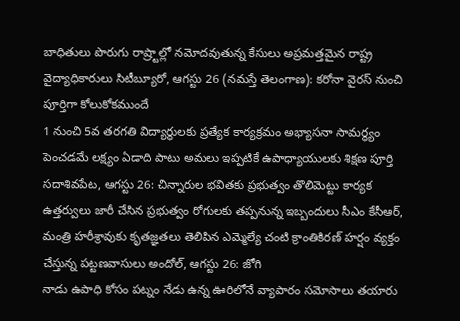బాధితులు పొరుగు రాష్ర్టాల్లో నమోదవుతున్న కేసులు అప్రమత్తమైన రాష్ట్ర వైద్యాధికారులు సిటీబ్యూరో, ఆగస్టు 26 (నమస్తే తెలంగాణ): కరోనా వైరస్ నుంచి పూర్తిగా కోలుకోకముందే
1 నుంచి 5వ తరగతి విద్యార్థులకు ప్రత్యేక కార్యక్రమం అభ్యాసనా సామర్థ్యం పెంచడమే లక్ష్యం ఏడాది పాటు అమలు ఇప్పటికే ఉపాధ్యాయులకు శిక్షణ పూర్తి సదాశివపేట, ఆగస్టు 26: చిన్నారుల భవితకు ప్రభుత్వం తొలిమెట్టు కార్యక
ఉత్తర్వులు జారీ చేసిన ప్రభుత్వం రోగులకు తప్పనున్న ఇబ్బందులు సీఎం కేసీఆర్, మంత్రి హరీశ్రావుకు కృతజ్ఞతలు తెలిపిన ఎమ్మెల్యే చంటి క్రాంతికిరణ్ హర్షం వ్యక్తం చేస్తున్న పట్టణవాసులు అందోల్, ఆగస్టు 26: జోగి
నాడు ఉపాధి కోసం పట్నం నేడు ఉన్న ఊరిలోనే వ్యాపారం సమోసాలు తయారు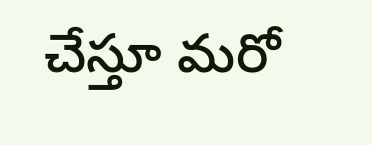చేస్తూ మరో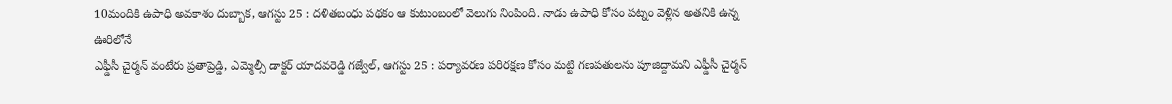10మందికి ఉపాధి అవకాశం దుబ్బాక, ఆగస్టు 25 : దళితబంధు పథకం ఆ కుటుంబంలో వెలుగు నింపింది. నాడు ఉపాధి కోసం పట్నం వెళ్లిన అతనికి ఉన్న ఊరిలోనే
ఎఫ్డీసీ చైర్మన్ వంటేరు ప్రతాప్రెడ్డి, ఎమ్మెల్సీ డాక్టర్ యాదవరెడ్డి గజ్వేల్, ఆగస్టు 25 : పర్యావరణ పరిరక్షణ కోసం మట్టి గణపతులను పూజిద్దామని ఎఫ్డీసీ చైర్మన్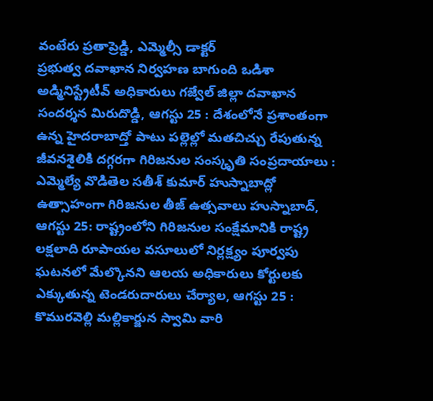వంటేరు ప్రతాప్రెడ్డి, ఎమ్మెల్సీ డాక్టర్
ప్రభుత్వ దవాఖాన నిర్వహణ బాగుంది ఒడిశా అడ్మినిస్ట్రేటీవ్ అధికారులు గజ్వేల్ జిల్లా దవాఖాన సందర్శన మిరుదొడ్డి, ఆగస్టు 25 : దేశంలోనే ప్రశాంతంగా ఉన్న హైదరాబాద్తో పాటు పల్లెల్లో మతచిచ్చు రేపుతున్న
జీవనశైలికి దగ్గరగా గిరిజనుల సంస్కృతి సంప్రదాయాలు : ఎమ్మెల్యే వొడితెల సతీశ్ కుమార్ హుస్నాబాద్లో ఉత్సాహంగా గిరిజనుల తీజ్ ఉత్సవాలు హుస్నాబాద్, ఆగస్టు 25: రాష్ట్రంలోని గిరిజనుల సంక్షేమానికి రాష్ట్ర
లక్షలాది రూపాయల వసూలులో నిర్లక్ష్యం పూర్వపు ఘటనలో మేల్కొనని ఆలయ అధికారులు కోర్టులకు ఎక్కుతున్న టెండరుదారులు చేర్యాల, ఆగస్టు 25 : కొమురవెల్లి మల్లికార్జున స్వామి వారి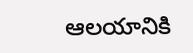ఆలయానికి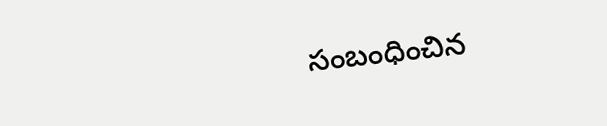సంబంధించిన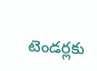టెండర్లకు